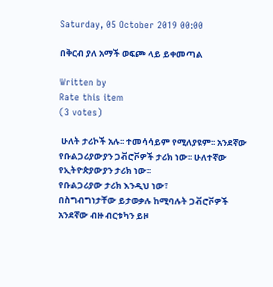Saturday, 05 October 2019 00:00

በቅርብ ያለ አማች ወፍጮ ላይ ይቀመጣል

Written by
Rate this item
(3 votes)

 ሁለት ታሪኮች አሉ፡፡ ተመሳሳይም የሚለያዩም፡፡ አንደኛው የቡልጋሪያውያን ጋቭሮቮዎች ታሪክ ነው፡፡ ሁለተኛው የኢትዮጵያውያን ታሪክ ነው፡፡
የቡልጋሪያው ታሪክ እንዲህ ነው፣
በስግብግነታቸው ይታወቃሉ ከሚባሉት ጋቭሮቮዎች አንደኛው ብዙ ብርቱካን ይዞ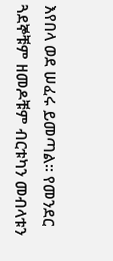እየበላ ወደ ሠፈሩ ይመጣል፡፡ የመንደር ጓደኞቹም ዘመዶቹም ብርቱካን መብላቱን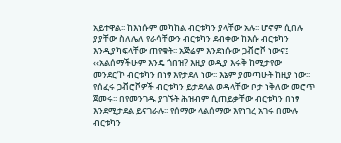አይተዋል፡፡ ከእነሱም መካከል ብርቱካን ያላቸው አሉ፡፡ ሆኖም ሲበሉ ያያቸው ስለሌለ የራሳቸውን ብርቱካን ደብቀው ከእሱ ብርቱካን እንዲያካፍላቸው ጠየቁት፡፡ አጅሬም እንደነሱው ጋቭሮቮ ነውና፤
‹‹አልሰማችሁም እንዴ ጎበዝ? እዚያ ወዲያ እሩቅ ከሚታየው መንደር’ኮ ብርቱካን በነፃ እየታደለ ነው፡፡ እኔም ያመጣሁት ከዚያ ነው፡፡
የሰፈሩ ጋቭሮቮዎች ብርቱካን ይታደላል ወዳላቸው ቦታ ነቅለው መሮጥ ጀመሩ፡፡ በየመንገዱ ያገኙት ሕዝብም ሲጠይቃቸው ብርቱካን በነፃ እንደሚታደል ይናገራሉ፡፡ የሰማው ላልሰማው እየነገረ አገሩ በሙሉ ብርቱካን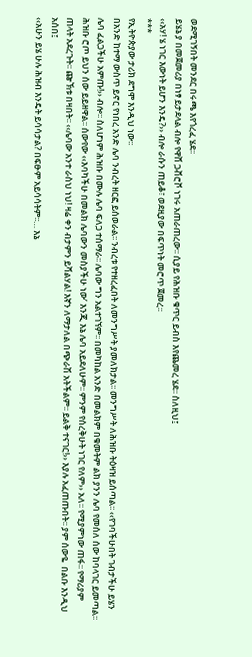ወደሚገኝበት መንደር በሩጫ እየጎረፈ ሄደ፡፡
ይሄኔ ያ በመጀመሪያ በነፃ ይታደላል ብሎ የዋሸ ጋቭሮቮ ነገሩ አጠራጠረው፡፡ ሲያይ የሕዝቡ ቁጥር ይብስ እየጨመረ ሄደ፡፡ ስለዚህ፤
‹‹አሃ! ሄ ነገር እውነት ይሆን እንዴ?›› ብሎ ራሱን ጠይቆ፣ ወደዚያው በፍጥነት መሮጥ ጀመረ፡፡
***
የኢትዮጵያው ታሪክ ደግሞ እንዲህ ነው፡፡
በአንድ ከተማ ውስጥ ይኖር የነበረ አንድ ሌባ ንብረት ዘርፎ ይሰወራል፡፡ ንብረቱ የተዘረፈበት ለመንግሥት ያመለክታል፡፡ መንግሥት ለሕዝቡ ትዕዛዝ ይሰጣል፡፡ ‹‹የገባችሁበት ገብታችሁ ይሄን ሌባ ፈልጋችሁ አምጡ!›› ብሎ፡፡ ስለሆነም ሕዝቡ በሙሉ ሌባ ፍለጋ ተሰማራ፡፡ ሌባው ግን አልተገኘም፡፡ በመካከል አንድ በመልክም በቁመትም ልክ ያንን ሌባ የመሰለ ሰው ከባላገር ይመጣል፡፡ ሕዝቡ ሮጦ ይህን ሰው ይይዘዋል፡፡ ሰውየው ‹‹እባካችሁ በመልክ ሌባውን መስያችሁ ነው’ እንጂ እኔ ሌባ አይደለሁም፡፡ ምንም የሰረቅሁት ነገር የለም›› አለ፡፡ የሚያምነው ጠፋ፡፡ የማሪያም ጠላት አደረጉት፡፡ ጬኽቱ በዛበት፡፡ ‹‹ሌባው አንተ ራስህ ነህ! ዛሬ ቀን ብታምን ይሻልሃል! እኛን ለማታለል በጭራሽ አትችልም፡፡ ይልቅ ተናገር!›› እያሉ አፈጠጡበት፡፡ ያም ሰውዬ  በልቡ እንዲህ አሰበ፤
‹‹አሁን ይሄ ሁሉ ሕዝብ እንዴት ይሳሳታል? በፍፁም አይሳሳትም፡፡… እኔ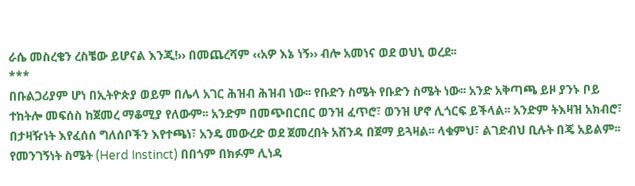ራሴ መስረቄን ረስቼው ይሆናል እንጂ!›› በመጨረሻም ‹‹አዎ እኔ ነኝ›› ብሎ አመነና ወደ ወህኒ ወረደ፡፡
***
በቡልጋሪያም ሆነ በኢትዮጵያ ወይም በሌላ አገር ሕዝብ ሕዝብ ነው፡፡ የቡድን ስሜት የቡድን ስሜት ነው፡፡ አንድ አቅጣጫ ይዞ ያንኑ ቦይ ተከትሎ መፍሰስ ከጀመረ ማቆሚያ የለውም፡፡ አንድም በመጭበርበር ወንዝ ፈጥሮ፣ ወንዝ ሆኖ ሊጎርፍ ይችላል፡፡ አንድም ትእዛዝ አክብሮ፣ በታዛዥነት እየፈሰሰ ግለሰቦችን እየተጫነ፣ አንዴ መውረድ ወደ ጀመረበት አሸንዳ በጀማ ይጓዛል፡፡ ላቁምህ፣ ልገድብህ ቢሉት በጄ አይልም፡፡ የመንገኝነት ስሜት (Herd Instinct) በበጎም በክፉም ሊነዳ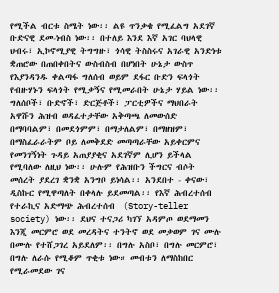የሚችል ብርቱ ስሜት ነው፡፡ ልዩ ጥንቃቄ የሚፈልግ አደገኛ ቡድናዊ ደመ-ነብስ ነው፡፡ በተለይ እንደ እኛ አገር ባህላዊ ህብሩ፣ ኢኮኖሚያዊ ትግግዙ፣ ጎሳዊ ትስስሩና አገራዊ አንድነቱ ቋጠሮው በጠበቀበትና ውስብስብ በሆነበት ሁኔታ ውስጥ የእያንዳንዱ ቀልጣፋ ግለሰብ ወይም ደፋር ቡድን ፍላጎት የብዙሃኑን ፍላጎት የሚቃኝና የሚመራበት ሁኔታ ሃይል ነው፡፡ ግለሰቦች፣ ቡድኖች፣ ድርጅቶች፣ ፓርቲዎችና ማህበራት አዋሹን ሕዝብ ወዳፈተታቸው አቅጣጫ ለመውሰድ በማባባልም፣ በመደጎምም፣ በማታለልም፣ በማዘዝም፣ በማስፈራራትም ቦይ ለመቅደድ መጣጣራቸው አይቀርምና የመንገኝነት ጉዳይ አጠያያቂና አደገኛም ሊሆን ይችላል የሚባለው ለዚህ ነው፡፡ ሁሉም የሕዝቡን ችግርና ብሶት መሰረት ያደረገ ቋንቋ አንግቦ ይነሳል፡፡ አንደበተ - ቀናው፣ ዲስኩር የሚዋጣለት በቀላሉ ይደመጣል፡፡ የእኛ ሕብረተሰብ የተራኪና አድማጭ ሕብረተሰብ  (Story-teller society) ነው፡፡ ደህና ተናጋሪ ካገኘ አዳምጦ ወደማመን እንጂ መርምሮ ወደ መረዳትና ተንትኖ ወደ መቃወም ገና ሙሉ በሙሉ የተሸጋገረ አይደለም፡፡ በግሉ አስቦ፣ በግሉ መርምሮ፣ በግሉ ለራሱ የሚቆም ጥቂቱ ነው። መብቱን ለማስከበር የሚራመደው ገና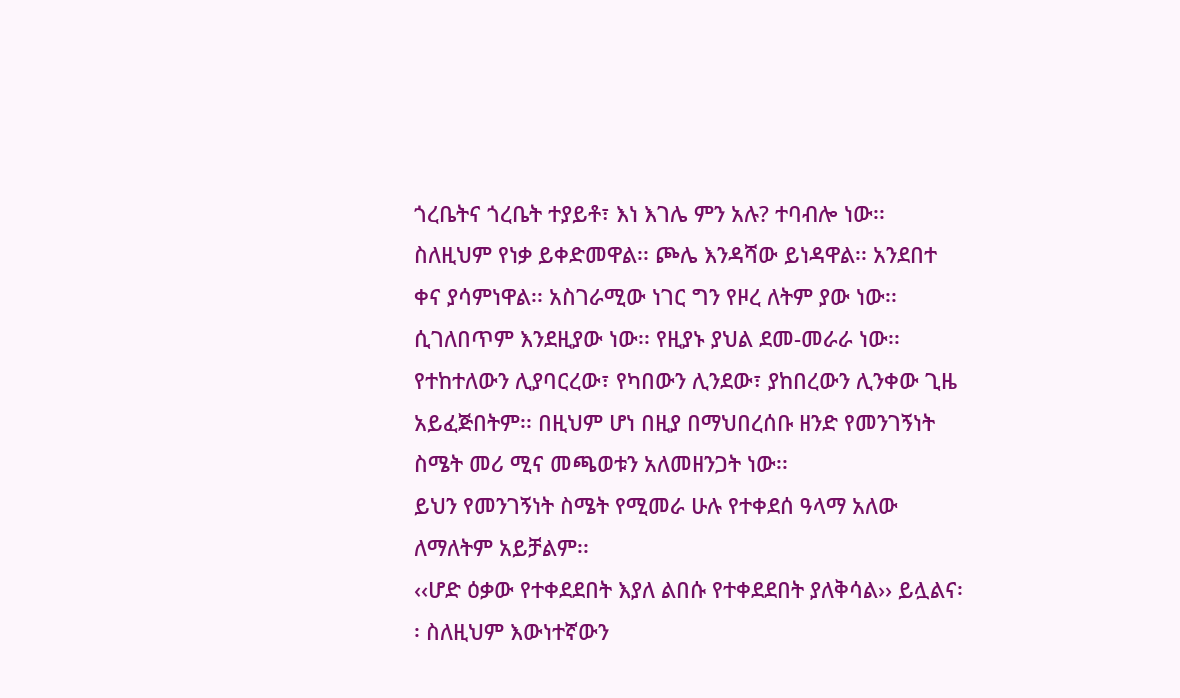ጎረቤትና ጎረቤት ተያይቶ፣ እነ እገሌ ምን አሉ? ተባብሎ ነው፡፡ ስለዚህም የነቃ ይቀድመዋል፡፡ ጮሌ እንዳሻው ይነዳዋል፡፡ አንደበተ ቀና ያሳምነዋል፡፡ አስገራሚው ነገር ግን የዞረ ለትም ያው ነው፡፡ ሲገለበጥም እንደዚያው ነው፡፡ የዚያኑ ያህል ደመ-መራራ ነው፡፡ የተከተለውን ሊያባርረው፣ የካበውን ሊንደው፣ ያከበረውን ሊንቀው ጊዜ አይፈጅበትም፡፡ በዚህም ሆነ በዚያ በማህበረሰቡ ዘንድ የመንገኝነት ስሜት መሪ ሚና መጫወቱን አለመዘንጋት ነው፡፡
ይህን የመንገኝነት ስሜት የሚመራ ሁሉ የተቀደሰ ዓላማ አለው ለማለትም አይቻልም፡፡
‹‹ሆድ ዕቃው የተቀደደበት እያለ ልበሱ የተቀደደበት ያለቅሳል›› ይሏልና፡፡ ስለዚህም እውነተኛውን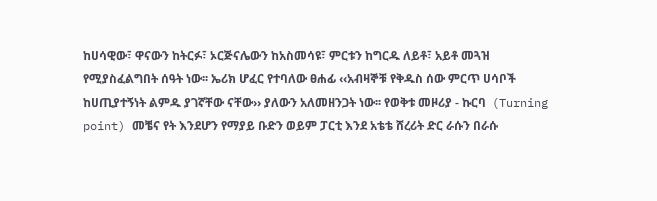ከሀሳዊው፣ ዋናውን ከትርፉ፣ ኦርጅናሌውን ከአስመሳዩ፣ ምርቱን ከግርዱ ለይቶ፣ አይቶ መጓዝ የሚያስፈልግበት ሰዓት ነው፡፡ ኤሪክ ሆፈር የተባለው ፀሐፊ ‹‹አብዛኞቹ የቅዱስ ሰው ምርጥ ሀሳቦች ከሀጢያተኝነት ልምዱ ያገኛቸው ናቸው›› ያለውን አለመዘንጋት ነው፡፡ የወቅቱ መዞሪያ - ኩርባ  (Turning point) መቼና የት እንደሆን የማያይ ቡድን ወይም ፓርቲ እንደ አቴቴ ሸረሪት ድር ራሱን በራሱ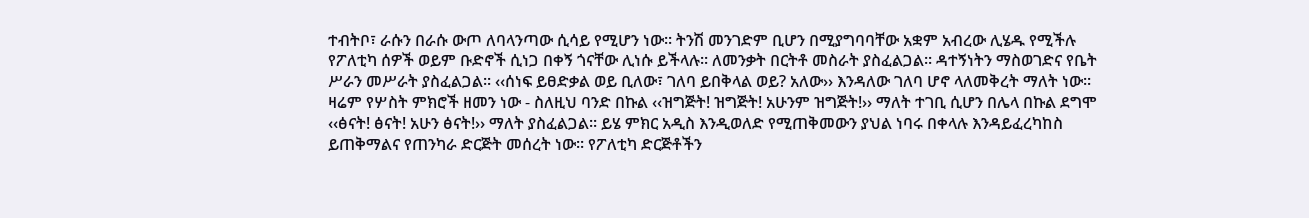ተብትቦ፣ ራሱን በራሱ ውጦ ለባላንጣው ሲሳይ የሚሆን ነው፡፡ ትንሽ መንገድም ቢሆን በሚያግባባቸው አቋም አብረው ሊሄዱ የሚችሉ የፖለቲካ ሰዎች ወይም ቡድኖች ሲነጋ በቀኝ ጎናቸው ሊነሱ ይችላሉ፡፡ ለመንቃት በርትቶ መስራት ያስፈልጋል፡፡ ዳተኝነትን ማስወገድና የቤት ሥራን መሥራት ያስፈልጋል፡፡ ‹‹ሰነፍ ይፀድቃል ወይ ቢለው፣ ገለባ ይበቅላል ወይ? አለው›› እንዳለው ገለባ ሆኖ ላለመቅረት ማለት ነው፡፡
ዛሬም የሦስት ምክሮች ዘመን ነው - ስለዚህ ባንድ በኩል ‹‹ዝግጅት! ዝግጅት! አሁንም ዝግጅት!›› ማለት ተገቢ ሲሆን በሌላ በኩል ደግሞ ‹‹ፅናት! ፅናት! አሁን ፅናት!›› ማለት ያስፈልጋል፡፡ ይሄ ምክር አዲስ እንዲወለድ የሚጠቅመውን ያህል ነባሩ በቀላሉ እንዳይፈረካከስ ይጠቅማልና የጠንካራ ድርጅት መሰረት ነው፡፡ የፖለቲካ ድርጅቶችን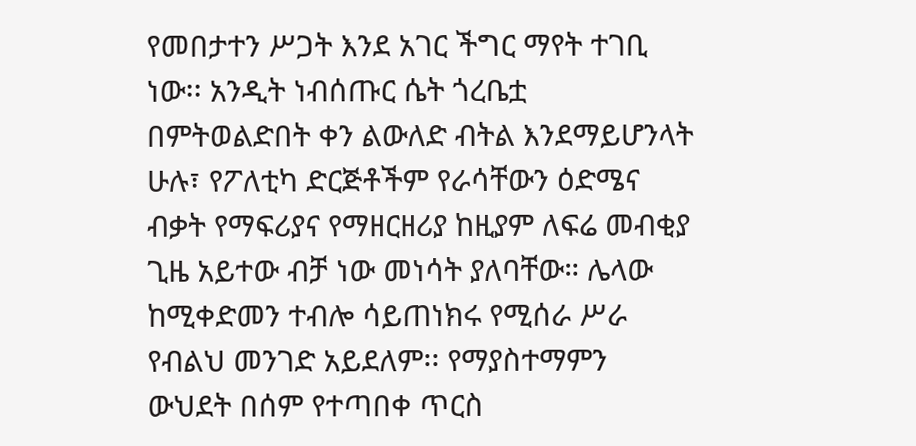የመበታተን ሥጋት እንደ አገር ችግር ማየት ተገቢ ነው፡፡ አንዲት ነብሰጡር ሴት ጎረቤቷ በምትወልድበት ቀን ልውለድ ብትል እንደማይሆንላት ሁሉ፣ የፖለቲካ ድርጅቶችም የራሳቸውን ዕድሜና ብቃት የማፍሪያና የማዘርዘሪያ ከዚያም ለፍሬ መብቂያ ጊዜ አይተው ብቻ ነው መነሳት ያለባቸው። ሌላው ከሚቀድመን ተብሎ ሳይጠነክሩ የሚሰራ ሥራ የብልህ መንገድ አይደለም፡፡ የማያስተማምን ውህደት በሰም የተጣበቀ ጥርስ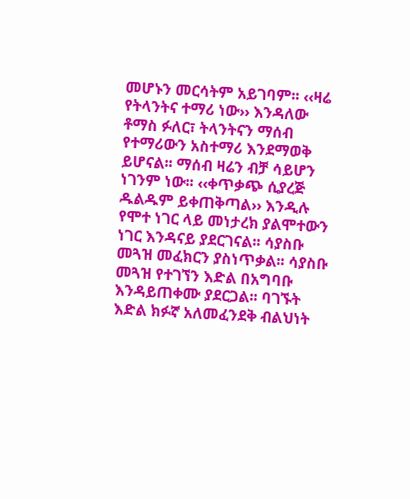መሆኑን መርሳትም አይገባም፡፡ ‹‹ዛሬ የትላንትና ተማሪ ነው›› እንዳለው ቶማስ ፉለር፣ ትላንትናን ማሰብ የተማሪውን አስተማሪ እንደማወቅ ይሆናል፡፡ ማሰብ ዛሬን ብቻ ሳይሆን ነገንም ነው፡፡ ‹‹ቀጥቃጭ ሲያረጅ ዱልዱም ይቀጠቅጣል›› እንዲሉ የሞተ ነገር ላይ መነታረክ ያልሞተውን ነገር እንዳናይ ያደርገናል፡፡ ሳያስቡ መጓዝ መፈክርን ያስነጥቃል፡፡ ሳያስቡ መጓዝ የተገኘን እድል በአግባቡ እንዳይጠቀሙ ያደርጋል፡፡ ባገኙት እድል ክፉኛ አለመፈንደቅ ብልህነት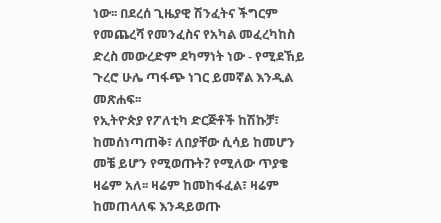ነው፡፡ በደረሰ ጊዜያዊ ሽንፈትና ችግርም የመጨረሻ የመንፈስና የአካል መፈረካከስ ድረስ መውረድም ደካማነት ነው - የሚደኸይ ጉረሮ ሁሌ ጣፋጭ ነገር ይመኛል እንዲል መጽሐፍ፡፡
የኢትዮጵያ የፖለቲካ ድርጅቶች ከሽኩቻ፣ ከመሰነጣጠቅ፣ ለበያቸው ሲሳይ ከመሆን መቼ ይሆን የሚወጡት? የሚለው ጥያቄ ዛሬም አለ፡፡ ዛሬም ከመከፋፈል፣ ዛሬም ከመጠላለፍ እንዳይወጡ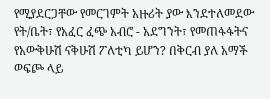የሚያደርጋቸው የመርገምት አዙሪት ያው እንደተለመደው የት/ቤት፣ የአፈር ፈጭ አብሮ - አደግንት፣ የመጠፋፋትና የአውቅሁሽ ናቅሁሽ ፖለቲካ ይሆን? በቅርብ ያለ አማች ወፍጮ ላይ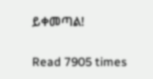ይቀመጣል!

Read 7905 times